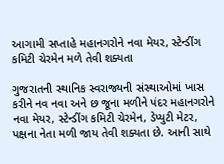આગામી સપ્તાહે મહાનગરોને નવા મેયર, સ્ટેન્ડીંગ કમિટી ચેરમેન મળે તેવી શક્યતા

ગુજરાતની સ્થાનિક સ્વરાજ્યની સંસ્થાઓમાં ખાસ કરીને નવ નવા અને છ જૂના મળીને પંદર મહાનગરોને નવા મેયર, સ્ટેન્ડીંગ કમિટી ચેરમેન, ડેપ્યુટી મેટર, પક્ષના નેતા મળી જાય તેવી શક્યતા છે. આની સાથે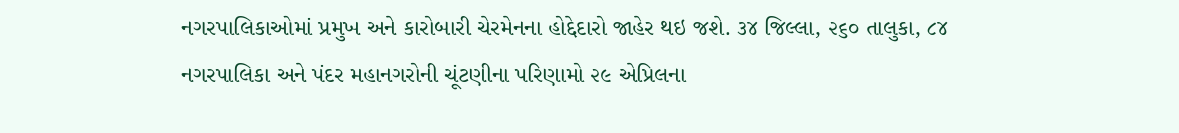નગરપાલિકાઓમાં પ્રમુખ અને કારોબારી ચેરમેનના હોદ્દેદારો જાહેર થઇ જશે. ૩૪ જિલ્લા, ૨૬૦ તાલુકા, ૮૪ નગરપાલિકા અને પંદર મહાનગરોની ચૂંટણીના પરિણામો ૨૯ એપ્રિલના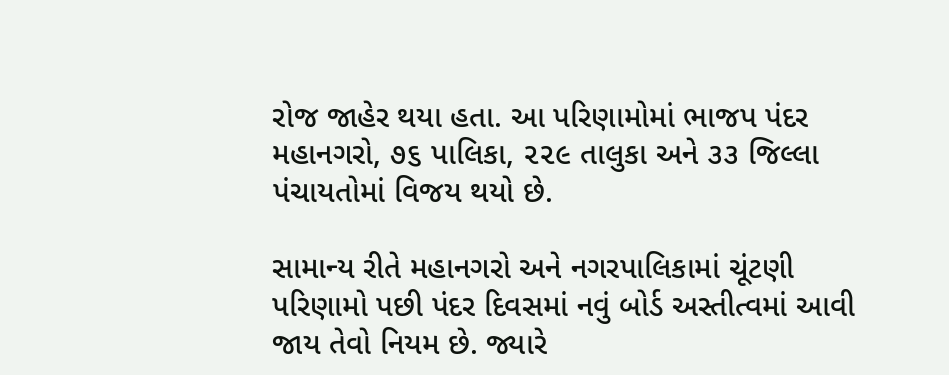રોજ જાહેર થયા હતા. આ પરિણામોમાં ભાજપ પંદર મહાનગરો, ૭૬ પાલિકા, ૨૨૯ તાલુકા અને ૩૩ જિલ્લા પંચાયતોમાં વિજય થયો છે.

સામાન્ય રીતે મહાનગરો અને નગરપાલિકામાં ચૂંટણી પરિણામો પછી પંદર દિવસમાં નવું બોર્ડ અસ્તીત્વમાં આવી જાય તેવો નિયમ છે. જ્યારે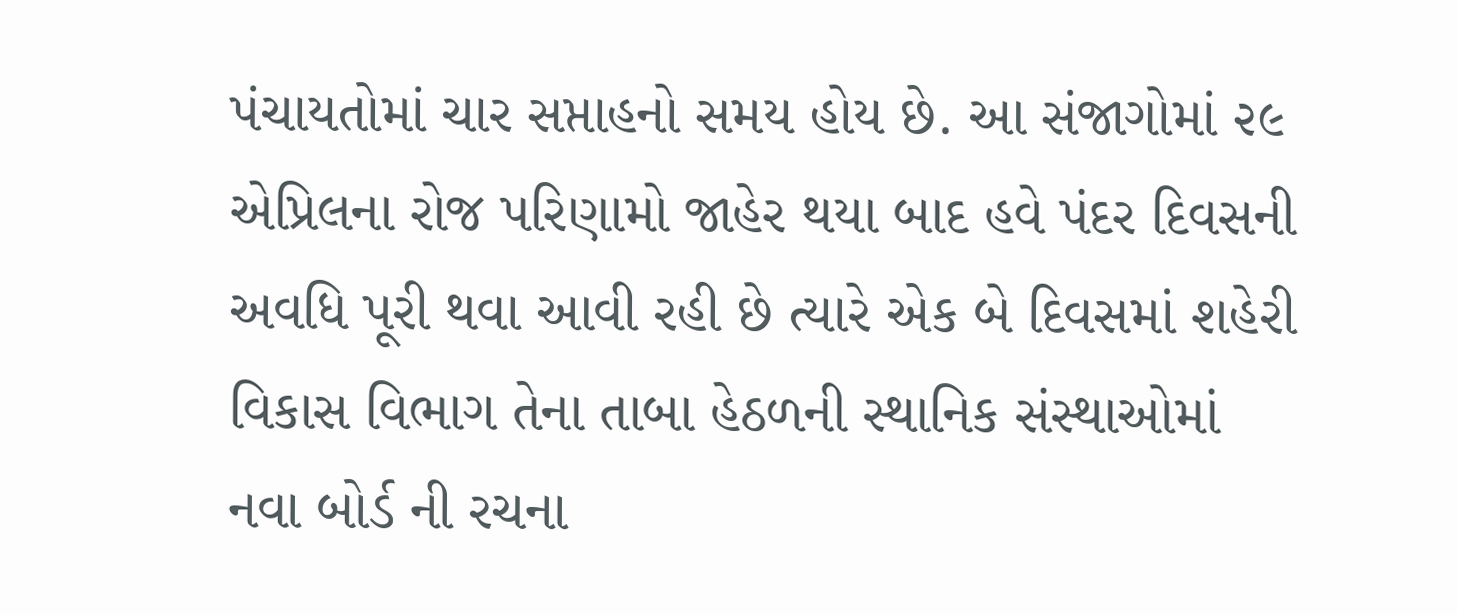પંચાયતોમાં ચાર સપ્તાહનો સમય હોય છે. આ સંજાગોમાં ૨૯ એપ્રિલના રોજ પરિણામો જાહેર થયા બાદ હવે પંદર દિવસની અવધિ પૂરી થવા આવી રહી છે ત્યારે એક બે દિવસમાં શહેરી વિકાસ વિભાગ તેના તાબા હેઠળની સ્થાનિક સંસ્થાઓમાં નવા બોર્ડ ની રચના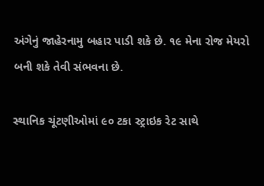અંગેનું જાહેરનામુ બહાર પાડી શકે છે. ૧૯ મેના રોજ મેયરો બની શકે તેવી સંભવના છે.

સ્થાનિક ચૂંટણીઓમાં ૯૦ ટકા સ્ટ્રાઇક રેટ સાથે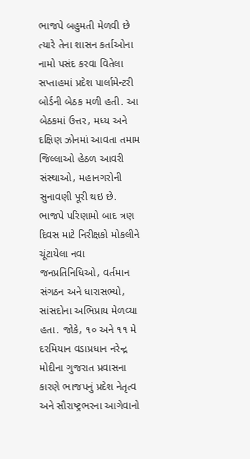ભાજપે બહુમતી મેળવી છે ત્યારે તેના શાસન કર્તાઓના નામો પસંદ કરવા વિતેલા સપ્તાહમાં પ્રદેશ પાર્લામેન્ટરી બોર્ડની બેઠક મળી હતી. આ બેઠકમાં ઉત્તર, મધ્ય અને દક્ષિણ ઝોનમાં આવતા તમામ જિલ્લાઓ હેઠળ આવરી સંસ્થાઓ, મહાનગરોની સુનાવણી પૂરી થઇ છે. ભાજપે પરિણામો બાદ ત્રણ દિવસ માટે નિરીક્ષકો મોકલીને ચૂંટાયેલા નવા જનપ્રતિનિધિઓ, વર્તમાન સંગઠન અને ધારાસભ્યો, સાંસદોના અભિપ્રાય મેળવ્યા હતા. જોકે, ૧૦ અને ૧૧ મે દરમિયાન વડાપ્રધાન નરેન્દ્ર મોદીના ગુજરાત પ્રવાસના કારણે ભાજપનું પ્રદેશ નેતૃત્વ અને સૌરાષ્ટ્રભરના આગેવાનો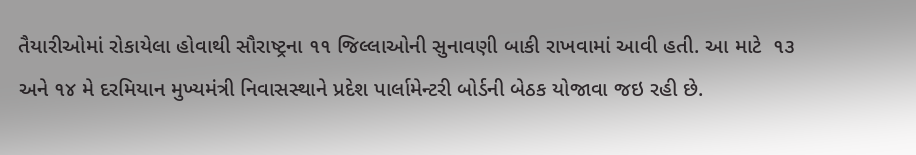તૈયારીઓમાં રોકાયેલા હોવાથી સૌરાષ્ટ્રના ૧૧ જિલ્લાઓની સુનાવણી બાકી રાખવામાં આવી હતી. આ માટે  ૧૩ અને ૧૪ મે દરમિયાન મુખ્યમંત્રી નિવાસસ્થાને પ્રદેશ પાર્લામેન્ટરી બોર્ડની બેઠક યોજાવા જઇ રહી છે.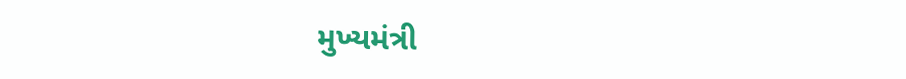મુખ્યમંત્રી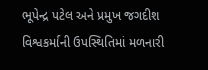ભૂપેન્દ્ર પટેલ અને પ્રમુખ જગદીશ વિશ્વકર્માની ઉપસ્થિતિમાં મળનારી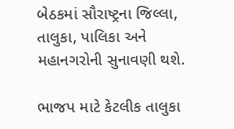બેઠકમાં સૌરાષ્ટ્રના જિલ્લા, તાલુકા, પાલિકા અને મહાનગરોની સુનાવણી થશે.

ભાજપ માટે કેટલીક તાલુકા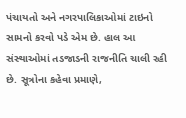પંચાયતો અને નગરપાલિકાઓમાં ટાઇનો સામનો કરવો પડે એમ છે. હાલ આ સંસ્થાઓમાં તડજાડની રાજનીતિ ચાલી રહી છે. સૂત્રોના કહેવા પ્રમાણે,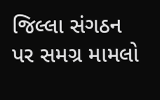જિલ્લા સંગઠન પર સમગ્ર મામલો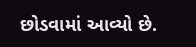છોડવામાં આવ્યો છે.